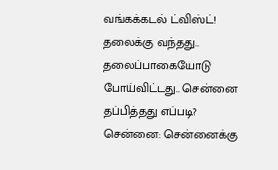வங்கக்கடல் ட்விஸ்ட்! தலைக்கு வந்தது.. தலைப்பாகையோடு போய்விட்டது.. சென்னை தப்பித்தது எப்படி?
சென்னை: சென்னைக்கு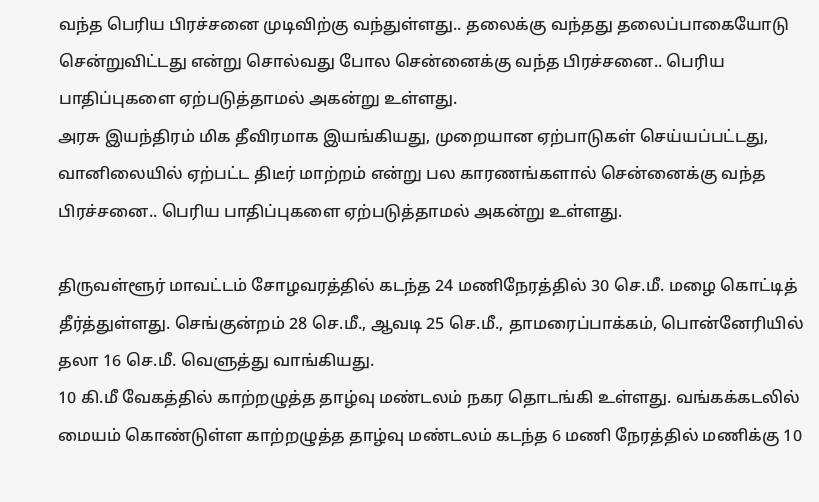வந்த பெரிய பிரச்சனை முடிவிற்கு வந்துள்ளது.. தலைக்கு வந்தது தலைப்பாகையோடு சென்றுவிட்டது என்று சொல்வது போல சென்னைக்கு வந்த பிரச்சனை.. பெரிய பாதிப்புகளை ஏற்படுத்தாமல் அகன்று உள்ளது.
அரசு இயந்திரம் மிக தீவிரமாக இயங்கியது, முறையான ஏற்பாடுகள் செய்யப்பட்டது, வானிலையில் ஏற்பட்ட திடீர் மாற்றம் என்று பல காரணங்களால் சென்னைக்கு வந்த பிரச்சனை.. பெரிய பாதிப்புகளை ஏற்படுத்தாமல் அகன்று உள்ளது.

திருவள்ளூர் மாவட்டம் சோழவரத்தில் கடந்த 24 மணிநேரத்தில் 30 செ.மீ. மழை கொட்டித் தீர்த்துள்ளது. செங்குன்றம் 28 செ.மீ., ஆவடி 25 செ.மீ., தாமரைப்பாக்கம், பொன்னேரியில் தலா 16 செ.மீ. வெளுத்து வாங்கியது.
10 கி.மீ வேகத்தில் காற்றழுத்த தாழ்வு மண்டலம் நகர தொடங்கி உள்ளது. வங்கக்கடலில் மையம் கொண்டுள்ள காற்றழுத்த தாழ்வு மண்டலம் கடந்த 6 மணி நேரத்தில் மணிக்கு 10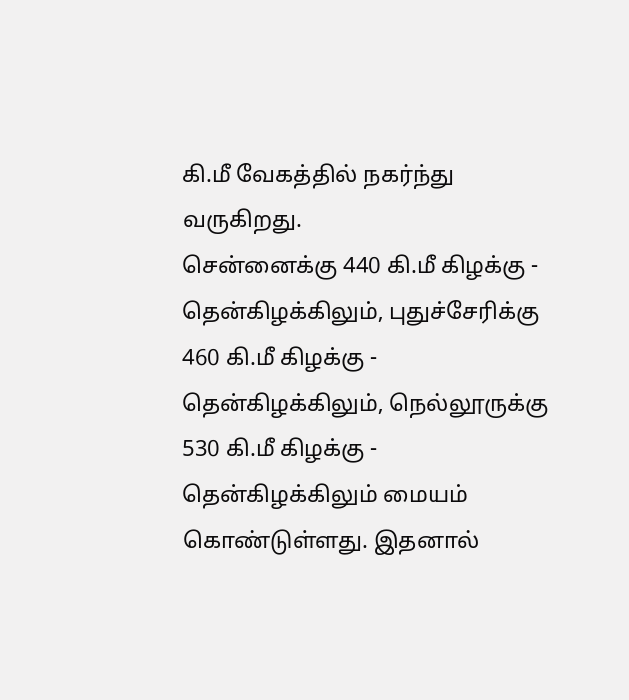கி.மீ வேகத்தில் நகர்ந்து வருகிறது.
சென்னைக்கு 440 கி.மீ கிழக்கு - தென்கிழக்கிலும், புதுச்சேரிக்கு 460 கி.மீ கிழக்கு - தென்கிழக்கிலும், நெல்லூருக்கு 530 கி.மீ கிழக்கு - தென்கிழக்கிலும் மையம் கொண்டுள்ளது. இதனால்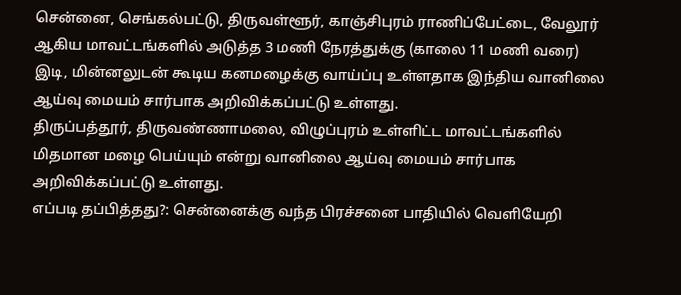சென்னை, செங்கல்பட்டு, திருவள்ளூர், காஞ்சிபுரம் ராணிப்பேட்டை, வேலூர் ஆகிய மாவட்டங்களில் அடுத்த 3 மணி நேரத்துக்கு (காலை 11 மணி வரை) இடி, மின்னலுடன் கூடிய கனமழைக்கு வாய்ப்பு உள்ளதாக இந்திய வானிலை ஆய்வு மையம் சார்பாக அறிவிக்கப்பட்டு உள்ளது.
திருப்பத்தூர், திருவண்ணாமலை, விழுப்புரம் உள்ளிட்ட மாவட்டங்களில் மிதமான மழை பெய்யும் என்று வானிலை ஆய்வு மையம் சார்பாக அறிவிக்கப்பட்டு உள்ளது.
எப்படி தப்பித்தது?: சென்னைக்கு வந்த பிரச்சனை பாதியில் வெளியேறி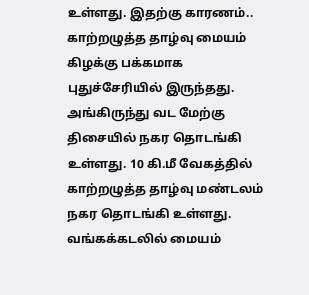உள்ளது. இதற்கு காரணம்.. காற்றழுத்த தாழ்வு மையம் கிழக்கு பக்கமாக புதுச்சேரியில் இருந்தது. அங்கிருந்து வட மேற்கு திசையில் நகர தொடங்கி உள்ளது. 10 கி.மீ வேகத்தில் காற்றழுத்த தாழ்வு மண்டலம் நகர தொடங்கி உள்ளது. வங்கக்கடலில் மையம்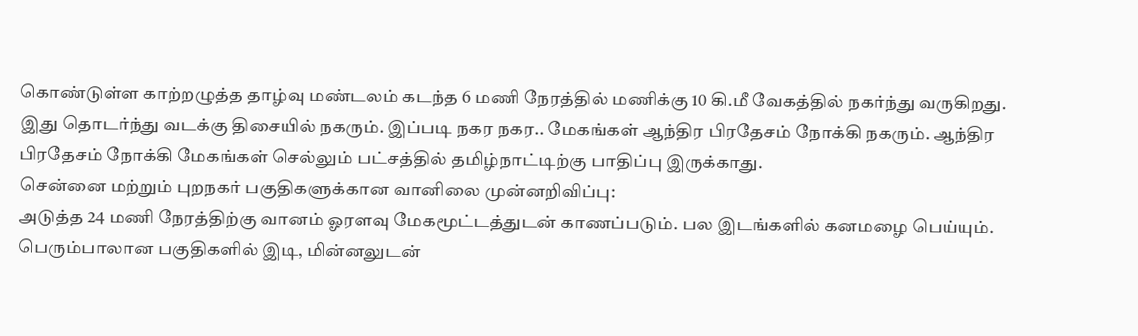கொண்டுள்ள காற்றழுத்த தாழ்வு மண்டலம் கடந்த 6 மணி நேரத்தில் மணிக்கு 10 கி.மீ வேகத்தில் நகர்ந்து வருகிறது.
இது தொடர்ந்து வடக்கு திசையில் நகரும். இப்படி நகர நகர.. மேகங்கள் ஆந்திர பிரதேசம் நோக்கி நகரும். ஆந்திர பிரதேசம் நோக்கி மேகங்கள் செல்லும் பட்சத்தில் தமிழ்நாட்டிற்கு பாதிப்பு இருக்காது.
சென்னை மற்றும் புறநகர் பகுதிகளுக்கான வானிலை முன்னறிவிப்பு:
அடுத்த 24 மணி நேரத்திற்கு வானம் ஓரளவு மேகமூட்டத்துடன் காணப்படும். பல இடங்களில் கனமழை பெய்யும். பெரும்பாலான பகுதிகளில் இடி, மின்னலுடன்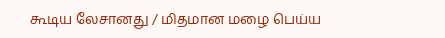கூடிய லேசானது / மிதமான மழை பெய்ய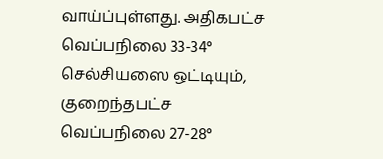வாய்ப்புள்ளது. அதிகபட்ச வெப்பநிலை 33-34° செல்சியஸை ஒட்டியும், குறைந்தபட்ச வெப்பநிலை 27-28°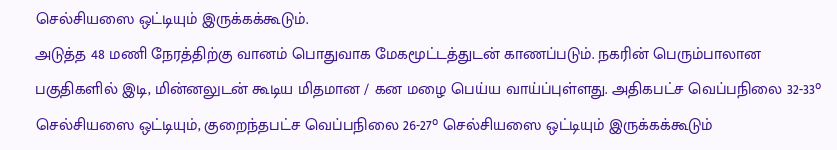செல்சியஸை ஒட்டியும் இருக்கக்கூடும்.
அடுத்த 48 மணி நேரத்திற்கு வானம் பொதுவாக மேகமூட்டத்துடன் காணப்படும். நகரின் பெரும்பாலான பகுதிகளில் இடி, மின்னலுடன் கூடிய மிதமான / கன மழை பெய்ய வாய்ப்புள்ளது. அதிகபட்ச வெப்பநிலை 32-33° செல்சியஸை ஒட்டியும், குறைந்தபட்ச வெப்பநிலை 26-27° செல்சியஸை ஒட்டியும் இருக்கக்கூடும்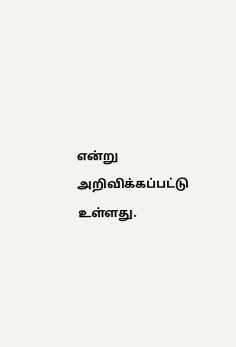என்று அறிவிக்கப்பட்டு உள்ளது.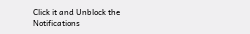Click it and Unblock the Notifications